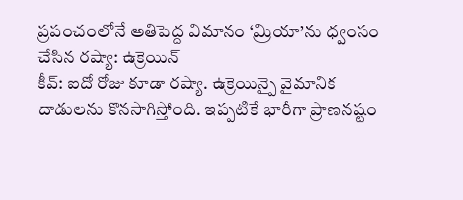ప్రపంచంలోనే అతిపెద్ద విమానం ‘మ్రియా’ను ధ్వంసం చేసిన రష్యా: ఉక్రెయిన్
కీవ్: ఐదో రోజు కూడా రష్యా. ఉక్రెయిన్పై వైమానిక దాడులను కొనసాగిస్తోంది. ఇప్పటికే భారీగా ప్రాణనష్టం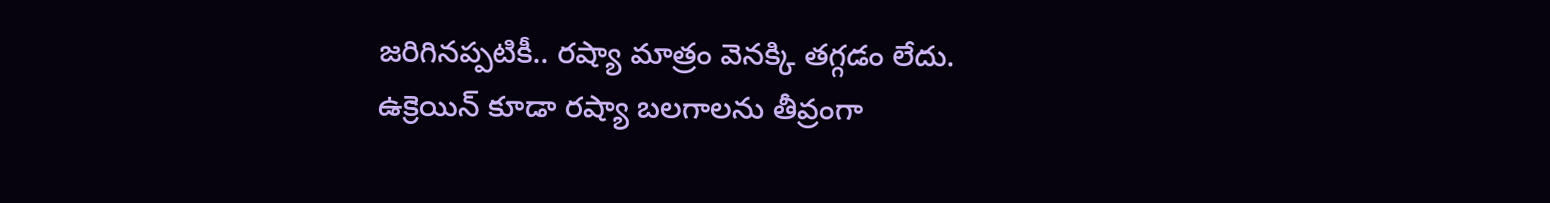జరిగినప్పటికీ.. రష్యా మాత్రం వెనక్కి తగ్గడం లేదు. ఉక్రెయిన్ కూడా రష్యా బలగాలను తీవ్రంగా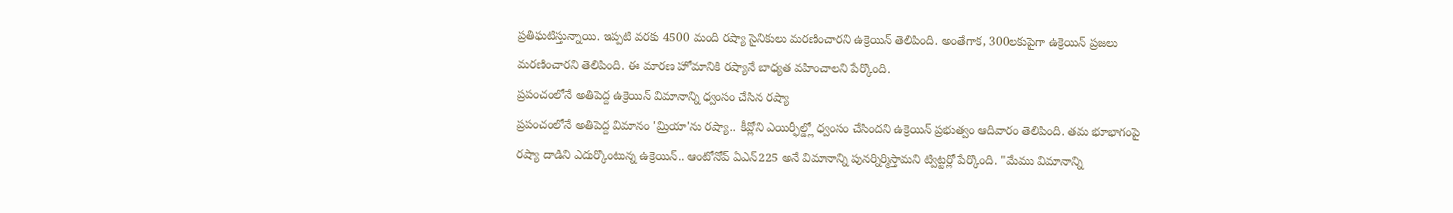ప్రతిఘటిస్తున్నాయి. ఇప్పటి వరకు 4500 మంది రష్యా సైనికులు మరణించారని ఉక్రెయిన్ తెలిపింది. అంతేగాక, 300లకుపైగా ఉక్రెయిన్ ప్రజలు మరణించారని తెలిపింది. ఈ మారణ హోమానికి రష్యానే బాధ్యత వహించాలని పేర్కొంది.
ప్రపంచంలోనే అతిపెద్ద ఉక్రెయిన్ విమానాన్ని ధ్వంసం చేసిన రష్యా
ప్రపంచంలోనే అతిపెద్ద విమానం 'మ్రియా'ను రష్యా.. కీవ్లోని ఎయిర్ఫీల్డ్లో ధ్వంసం చేసిందని ఉక్రెయిన్ ప్రభుత్వం ఆదివారం తెలిపింది. తమ భూభాగంపై రష్యా దాడిని ఎదుర్కొంటున్న ఉక్రెయిన్.. ఆంటోనోవ్ ఏఎన్225 అనే విమానాన్ని పునర్నిర్మిస్తామని ట్విట్టర్లో పేర్కొంది. "మేము విమానాన్ని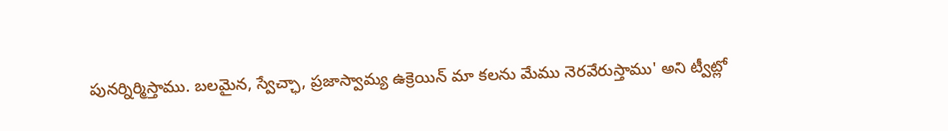పునర్నిర్మిస్తాము. బలమైన, స్వేచ్ఛా, ప్రజాస్వామ్య ఉక్రెయిన్ మా కలను మేము నెరవేరుస్తాము' అని ట్వీట్లో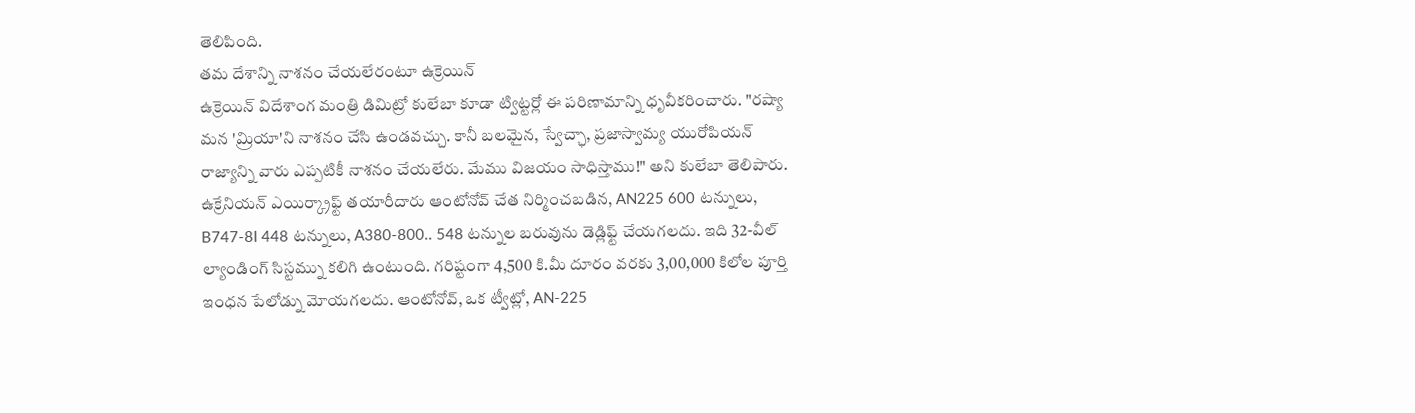తెలిపింది.
తమ దేశాన్ని నాశనం చేయలేరంటూ ఉక్రెయిన్
ఉక్రెయిన్ విదేశాంగ మంత్రి డిమిట్రో కులేబా కూడా ట్విట్టర్లో ఈ పరిణామాన్ని ధృవీకరించారు. "రష్యా మన 'మ్రియా'ని నాశనం చేసి ఉండవచ్చు. కానీ బలమైన, స్వేచ్ఛా, ప్రజాస్వామ్య యురోపియన్ రాజ్యాన్ని వారు ఎప్పటికీ నాశనం చేయలేరు. మేము విజయం సాధిస్తాము!" అని కులేబా తెలిపారు. ఉక్రేనియన్ ఎయిర్క్రాఫ్ట్ తయారీదారు ఆంటోనోవ్ చేత నిర్మించబడిన, AN225 600 టన్నులు, B747-8I 448 టన్నులు, A380-800.. 548 టన్నుల బరువును డెడ్లిఫ్ట్ చేయగలదు. ఇది 32-వీల్ ల్యాండింగ్ సిస్టమ్ను కలిగి ఉంటుంది. గరిష్టంగా 4,500 కి.మీ దూరం వరకు 3,00,000 కిలోల పూర్తి ఇంధన పేలోడ్ను మోయగలదు. ఆంటోనోవ్, ఒక ట్వీట్లో, AN-225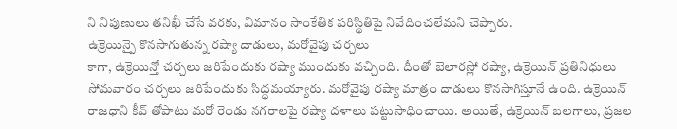ని నిపుణులు తనిఖీ చేసే వరకు, విమానం సాంకేతిక పరిస్థితిపై నివేదించలేమని చెప్పారు.
ఉక్రెయిన్పై కొనసాగుతున్న రష్యా దాడులు, మరోవైపు చర్చలు
కాగా, ఉక్రెయిన్తో చర్చలు జరిపేందుకు రష్యా ముందుకు వచ్చింది. దీంతో బెలారస్లో రష్యా, ఉక్రెయిన్ ప్రతినిధులు సోమవారం చర్చలు జరిపేందుకు సిద్ధమయ్యారు. మరోవైపు రష్యా మాత్రం దాడులు కొనసాగిస్తూనే ఉంది. ఉక్రెయిన్ రాజధాని కీవ్ తోపాటు మరో రెండు నగరాలపై రష్యా దళాలు పట్టుసాధించాయి. అయితే, ఉక్రెయిన్ బలగాలు, ప్రజల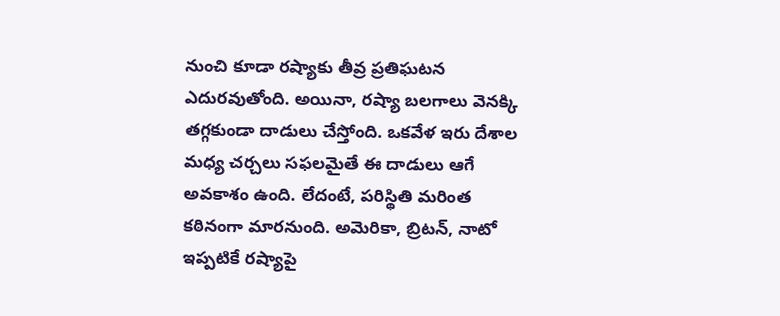నుంచి కూడా రష్యాకు తీవ్ర ప్రతిఘటన ఎదురవుతోంది. అయినా, రష్యా బలగాలు వెనక్కి తగ్గకుండా దాడులు చేస్తోంది. ఒకవేళ ఇరు దేశాల మధ్య చర్చలు సఫలమైతే ఈ దాడులు ఆగే అవకాశం ఉంది. లేదంటే, పరిస్థితి మరింత కఠినంగా మారనుంది. అమెరికా, బ్రిటన్, నాటో ఇప్పటికే రష్యాపై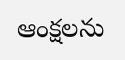ఆంక్షలను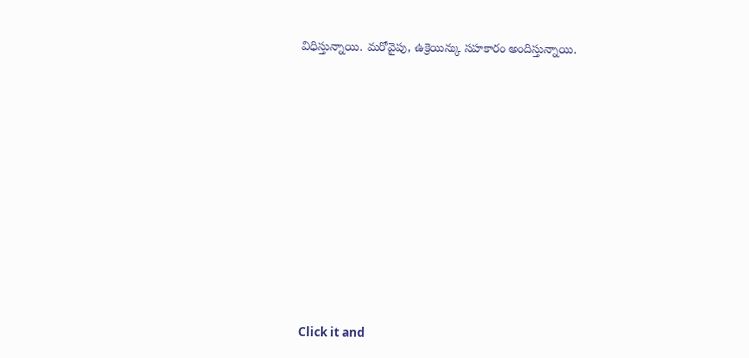విధిస్తున్నాయి. మరోవైపు, ఉక్రెయిన్కు సహకారం అందిస్తున్నాయి.












Click it and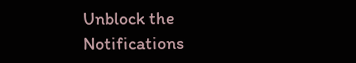Unblock the Notifications